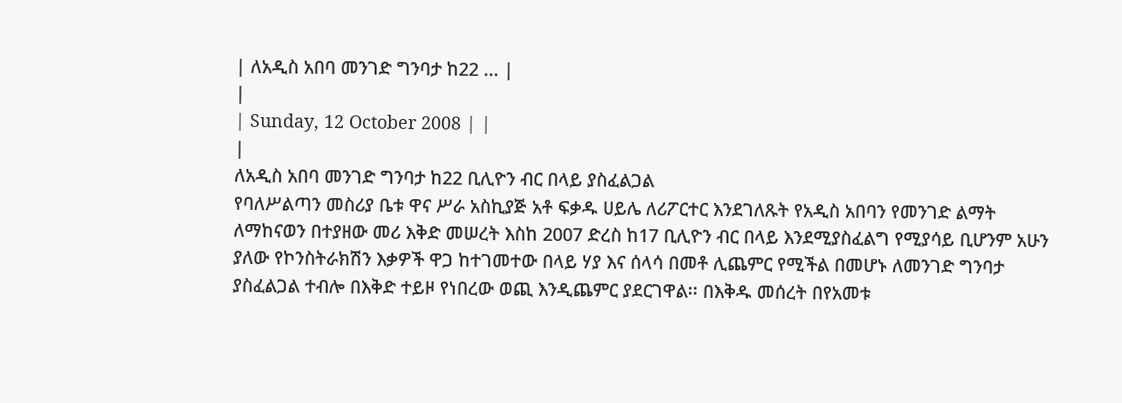| ለአዲስ አበባ መንገድ ግንባታ ከ22 ... |
|
| Sunday, 12 October 2008 | |
|
ለአዲስ አበባ መንገድ ግንባታ ከ22 ቢሊዮን ብር በላይ ያስፈልጋል
የባለሥልጣን መስሪያ ቤቱ ዋና ሥራ አስኪያጅ አቶ ፍቃዱ ሀይሌ ለሪፖርተር እንደገለጹት የአዲስ አበባን የመንገድ ልማት ለማከናወን በተያዘው መሪ እቅድ መሠረት እስከ 2007 ድረስ ከ17 ቢሊዮን ብር በላይ እንደሚያስፈልግ የሚያሳይ ቢሆንም አሁን ያለው የኮንስትራክሽን እቃዎች ዋጋ ከተገመተው በላይ ሃያ እና ሰላሳ በመቶ ሊጨምር የሚችል በመሆኑ ለመንገድ ግንባታ ያስፈልጋል ተብሎ በእቅድ ተይዞ የነበረው ወጪ እንዲጨምር ያደርገዋል፡፡ በእቅዱ መሰረት በየአመቱ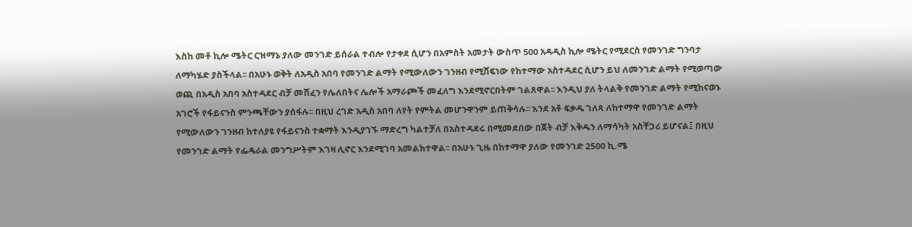እስከ መቶ ኪሎ ሜትር ርዝማኔ ያለው መንገድ ይሰራል ተብሎ የታቀደ ሲሆን በአምስት አመታት ውስጥ 500 አዳዲስ ኪሎ ሜትር የሚደርስ የመንገድ ግንባታ ለማካሄድ ያስችላል፡፡ በአሁኑ ወቅት ለአዲስ አበባ የመንገድ ልማት የሚውለውን ገንዘብ የሚሸፍነው የከተማው አስተዳደር ሲሆን ይህ ለመንገድ ልማት የሚወጣው ወጪ በአዲስ አበባ አስተዳደር ብቻ መሸፈን የሌለበትና ሌሎች አማራጮች መፈለግ እንደሚኖርበትም ገልጸዋል፡፡ እንዲህ ያለ ትላልቅ የመንገድ ልማት የሚከናወኑ አገሮች የፋይናንስ ምንጫቸውን ያሰፋሉ፡፡ በዚህ ረገድ አዲስ አበባ ለየት የምትል መሆንዋንም ይጠቅሳሉ፡፡ እንደ አቶ ፍቃዱ ገለጻ ለከተማዋ የመንገድ ልማት የሚውለውን ገንዘብ ከተለያዩ የፋይናንስ ተቋማት እንዲያገኙ ማድረግ ካልተቻለ በአስተዳደሩ በሚመደበው በጀት ብቻ እቅዱን ለማሳካት አስቸጋሪ ይሆናል፤ በዚህ የመንገድ ልማት የፌዴራል መንግሥትም እገዛ ሊኖር እንደሚገባ አመልክተዋል፡፡ በአሁኑ ጊዜ በከተማዋ ያለው የመንገድ 2500 ኪ.ሜ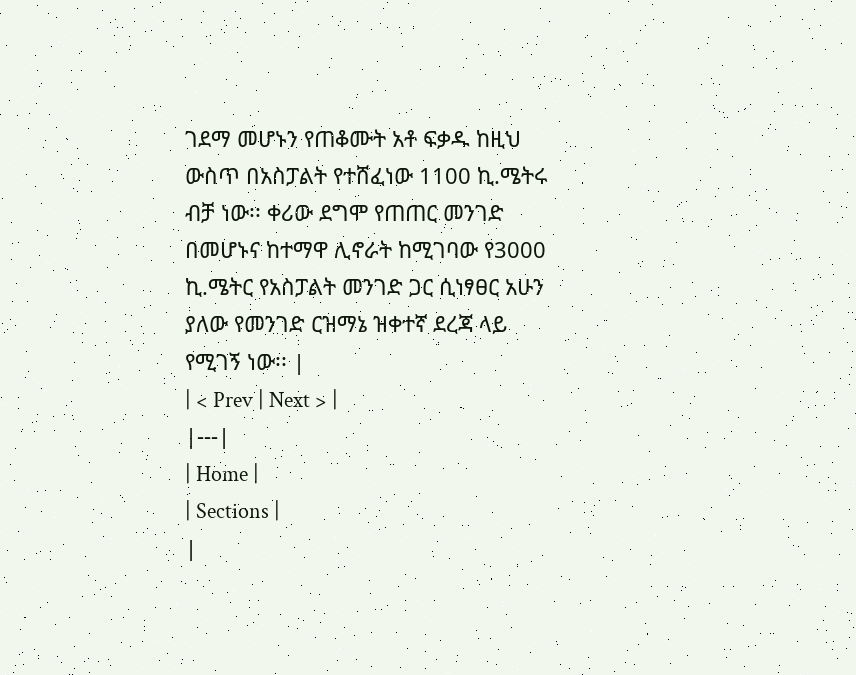ገደማ መሆኑን የጠቆሙት አቶ ፍቃዱ ከዚህ ውስጥ በአስፓልት የተሸፈነው 1100 ኪ.ሜትሩ ብቻ ነው፡፡ ቀሪው ደግሞ የጠጠር መንገድ በመሆኑና ከተማዋ ሊኖራት ከሚገባው የ3000 ኪ.ሜትር የአስፓልት መንገድ ጋር ሲነፃፀር አሁን ያለው የመንገድ ርዝማኔ ዝቀተኛ ደረጃ ላይ የሚገኝ ነው፡፡ |
| < Prev | Next > |
|---|
| Home |
| Sections |
|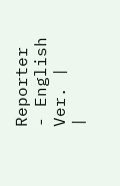Reporter - English Ver. |
|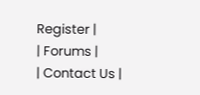Register |
| Forums |
| Contact Us |